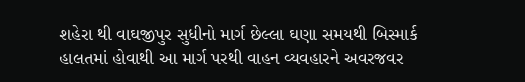શહેરા થી વાઘજીપુર સુધીનો માર્ગ છેલ્લા ઘણા સમયથી બિસ્માર્ક હાલતમાં હોવાથી આ માર્ગ પરથી વાહન વ્યવહારને અવરજવર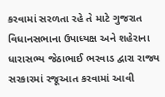કરવામાં સરળતા રહે તે માટે ગુજરાત વિધાનસભાના ઉપાધ્યક્ષ અને શહેરાના ધારાસભ્ય જેઠાભાઈ ભરવાડ દ્વારા રાજ્ય સરકારમાં રજૂઆત કરવામાં આવી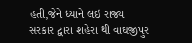હતી,જેને ધ્યાને લઇ રાજ્ય સરકાર દ્વારા શહેરા થી વાઘજીપુર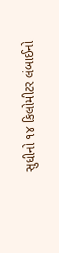સુધીનો ૧૪ કિલોમીટર લંબાઈનો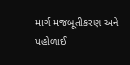માર્ગ મજબૂતીકરણ અને પહોળાઈ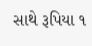સાથે રૂપિયા ૧